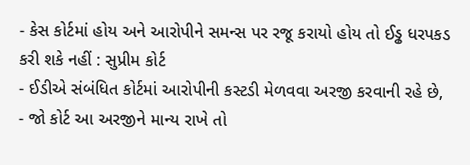- કેસ કોર્ટમાં હોય અને આરોપીને સમન્સ પર રજૂ કરાયો હોય તો ઈડ્ઢ ધરપકડ કરી શકે નહીં : સુપ્રીમ કોર્ટ
- ઈડીએ સંબંધિત કોર્ટમાં આરોપીની કસ્ટડી મેળવવા અરજી કરવાની રહે છે,
- જો કોર્ટ આ અરજીને માન્ય રાખે તો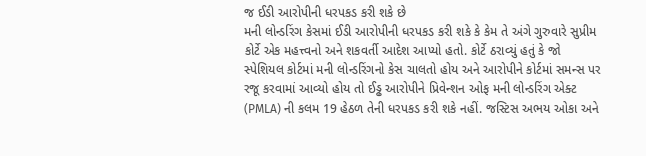જ ઈડી આરોપીની ધરપકડ કરી શકે છે
મની લોન્ડરિંગ કેસમાં ઈડી આરોપીની ધરપકડ કરી શકે કે કેમ તે અંગે ગુરુવારે સુપ્રીમ કોર્ટે એક મહત્ત્વનો અને શકવર્તી આદેશ આપ્યો હતો. કોર્ટે ઠરાવ્યું હતું કે જો સ્પેશિયલ કોર્ટમાં મની લોન્ડરિંગનો કેસ ચાલતો હોય અને આરોપીને કોર્ટમાં સમન્સ પર રજૂ કરવામાં આવ્યો હોય તો ઈડ્ઢ આરોપીને પ્રિવેન્શન ઓફ મની લોન્ડરિંગ એક્ટ (PMLA) ની કલમ 19 હેઠળ તેની ધરપકડ કરી શકે નહીં. જસ્ટિસ અભય ઓકા અને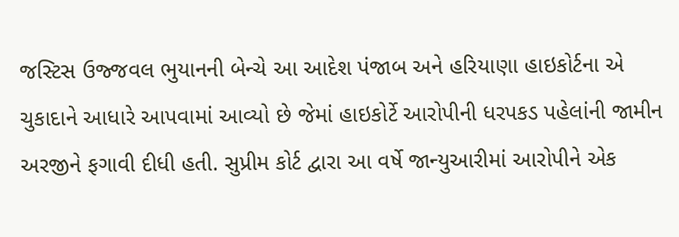જસ્ટિસ ઉજ્જવલ ભુયાનની બેન્ચે આ આદેશ પંજાબ અને હરિયાણા હાઇકોર્ટના એ ચુકાદાને આધારે આપવામાં આવ્યો છે જેમાં હાઇકોર્ટે આરોપીની ધરપકડ પહેલાંની જામીન અરજીને ફગાવી દીધી હતી. સુપ્રીમ કોર્ટ દ્વારા આ વર્ષે જાન્યુઆરીમાં આરોપીને એક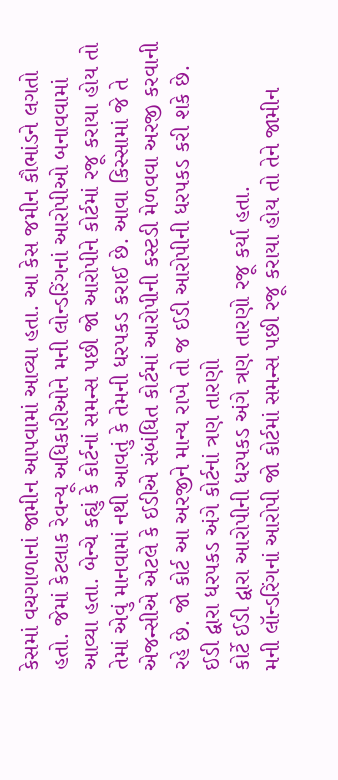કેસમાં વચગાળાનાં જામીન આપવામાં આવ્યા હતા. આ કેસ જમીન કૌભાંડને લગતો હતો. જેમાં કેટલાક રેવન્યૂ અધિકારીઓને મની લોન્ડરિંગનાં આરોપીઓ બનાવવામાં આવ્યા હતા. બેન્ચે કહ્યું કે કોર્ટનાં સમન્સ પછી જો આરોપીને કોર્ટમાં રજૂ કરાયા હોય તો તેમાં એવું માનવામાં નથી આવતું કે તેમની ધરપકડ કરાઈ છે. આવા કિસ્સામાં જે તે એજન્સીએ એટલે કે ઈડીએ સંબંધિત કોર્ટમાં આરોપીની કસ્ટડી મેળવવા અરજી કરવાની રહે છે. જો કોર્ટ આ અરજીને માન્ય રાખે તો જ ઈડી આરોપીની ધરપકડ કરી શકે છે.
ઈડી દ્વારા ધરપકડ અંગે કોર્ટનાં ત્રણ તારણો
કોર્ટે ઈડી દ્વારા આરોપીની ધરપકડ અંગે ત્રણ તારણો રજૂ કર્યા હતા.
મની લૉન્ડરિંગનાં આરોપી જો કોર્ટમાં સમન્સ પછી રજૂ કરાયા હોય તો તેને જામીન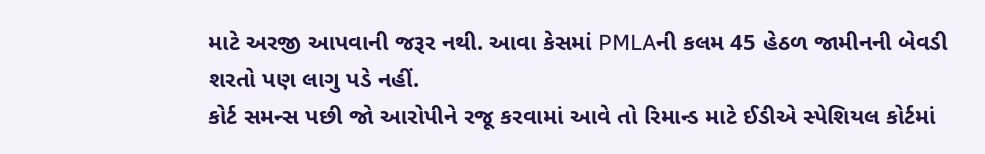માટે અરજી આપવાની જરૂર નથી. આવા કેસમાં PMLAની કલમ 45 હેઠળ જામીનની બેવડી શરતો પણ લાગુ પડે નહીં.
કોર્ટ સમન્સ પછી જો આરોપીને રજૂ કરવામાં આવે તો રિમાન્ડ માટે ઈડીએ સ્પેશિયલ કોર્ટમાં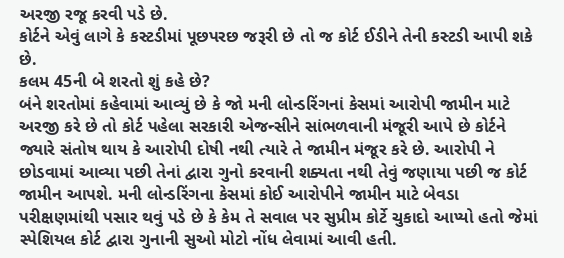અરજી રજૂ કરવી પડે છે.
કોર્ટને એવું લાગે કે કસ્ટડીમાં પૂછપરછ જરૂરી છે તો જ કોર્ટ ઈડીને તેની કસ્ટડી આપી શકે છે.
કલમ 45ની બે શરતો શું કહે છે?
બંને શરતોમાં કહેવામાં આવ્યું છે કે જો મની લોન્ડરિંગનાં કેસમાં આરોપી જામીન માટે અરજી કરે છે તો કોર્ટ પહેલા સરકારી એજન્સીને સાંભળવાની મંજૂરી આપે છે કોર્ટને જ્યારે સંતોષ થાય કે આરોપી દોષી નથી ત્યારે તે જામીન મંજૂર કરે છે. આરોપી ને છોડવામાં આવ્યા પછી તેનાં દ્વારા ગુનો કરવાની શક્યતા નથી તેવું જણાયા પછી જ કોર્ટ જામીન આપશે. મની લોન્ડરિંગના કેસમાં કોઈ આરોપીને જામીન માટે બેવડા પરીક્ષણમાંથી પસાર થવું પડે છે કે કેમ તે સવાલ પર સુપ્રીમ કોર્ટે ચુકાદો આપ્યો હતો જેમાં સ્પેશિયલ કોર્ટ દ્વારા ગુનાની સુઓ મોટો નોંધ લેવામાં આવી હતી.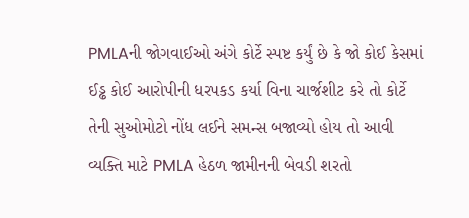PMLAની જોગવાઈઓ અંગે કોર્ટે સ્પષ્ટ કર્યું છે કે જો કોઈ કેસમાં ઈડ્ઢ કોઈ આરોપીની ધરપકડ કર્યા વિના ચાર્જશીટ કરે તો કોર્ટે તેની સુઓમોટો નોંધ લઈને સમન્સ બજાવ્યો હોય તો આવી વ્યક્તિ માટે PMLA હેઠળ જામીનની બેવડી શરતો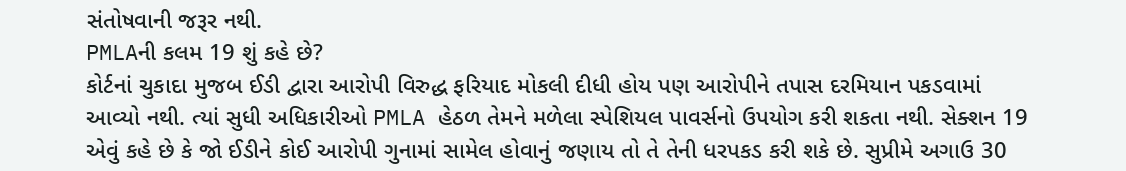સંતોષવાની જરૂર નથી.
PMLAની કલમ 19 શું કહે છે?
કોર્ટનાં ચુકાદા મુજબ ઈડી દ્વારા આરોપી વિરુદ્ધ ફરિયાદ મોકલી દીધી હોય પણ આરોપીને તપાસ દરમિયાન પકડવામાં આવ્યો નથી. ત્યાં સુધી અધિકારીઓ PMLA હેઠળ તેમને મળેલા સ્પેશિયલ પાવર્સનો ઉપયોગ કરી શકતા નથી. સેક્શન 19 એવું કહે છે કે જો ઈડીને કોઈ આરોપી ગુનામાં સામેલ હોવાનું જણાય તો તે તેની ધરપકડ કરી શકે છે. સુપ્રીમે અગાઉ 30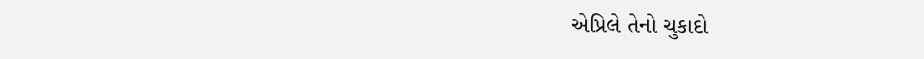એપ્રિલે તેનો ચુકાદો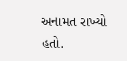અનામત રાખ્યો હતો.